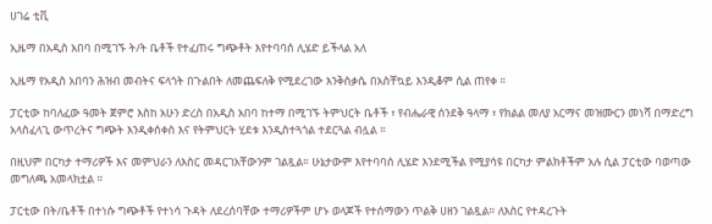ሀገሬ ቲቪ

ኢዜማ በአዲስ አበባ በሚገኙ ት/ት ቤቶች የተፈጠሩ ግጭቶት እየተባባሰ ሊሄድ ይችላል አለ

ኢዜማ የአዲስ አበባን ሕዝብ መብትና ፍላጎት በጉልበት ለመጨፍለቅ የሚደረገው እንቅስቃሴ በአስቸኳይ እንዲቆም ሲል ጠየቀ ።

ፓርቲው ከባለፈው ዓመት ጀምሮ እስከ አሁን ድረስ በአዲስ አበባ ከተማ በሚገኙ ትምህርት ቤቶች ፣ የብሔራዊ ሰንደቅ ዓላማ ፣ የክልል መለያ አርማና መዝሙርን መነሻ በማድረግ አላስፈላጊ ውጥረትና ግጭት እንዲቀሰቀስ እና የትምህርት ሂደቱ እንዲስተጓጎል ተደርጓል ብሏል ።

በዚህም በርካታ ተማሪዎች እና መምህራን ለእስር መዳርገአቸውንም ገልጿል። ሁኔታውም እየተባባሰ ሊሄድ እንደሚችል የሚያሳዩ በርካታ ምልክቶችም አሉ ሲል ፓርቲው ባወጣው መግለጫ አመላክቷል ።

ፓርቲው በት/ቤቶች በተነሱ ግጭቶች የተነሳ ጉዳት ለደረሰባቸው ተማሪዎችም ሆኑ ወላጆች የተሰማውን ጥልቅ ሀዘን ገልጿል። ለእስር የተዳረጉት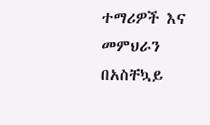ተማሪዎች እና መምህራን በአስቸኳይ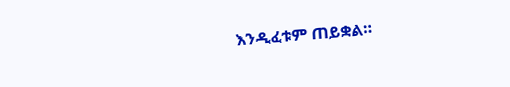እንዲፈቱም ጠይቋል።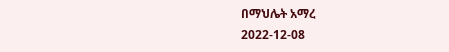በማህሌት አማረ
2022-12-08